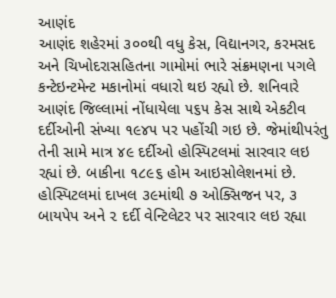આણંદ
આણંદ શહેરમાં ૩૦૦થી વધુ કેસ, વિદ્યાનગર, કરમસદ અને ચિખોદરાસહિતના ગામોમાં ભારે સંક્રમણના પગલે કન્ટેઇન્ટમેન્ટ મકાનોમાં વધારો થઇ રહ્યો છે. શનિવારે આણંદ જિલ્લામાં નોંધાયેલા ૫૬૫ કેસ સાથે એકટીવ દર્દીઓની સંખ્યા ૧૯૪૫ પર પહોંચી ગઇ છે. જેમાંથીપરંતુ તેની સામે માત્ર ૪૯ દર્દીઓ હોસ્પિટલમાં સારવાર લઇ રહ્યાં છે. બાકીના ૧૮૯૬ હોમ આઇસોલેશનમાં છે. હોસ્પિટલમાં દાખલ ૩૯માંથી ૭ ઓક્સિજન પર, ૩ બાયપેપ અને ૨ દર્દી વેન્ટિલેટર પર સારવાર લઇ રહ્યા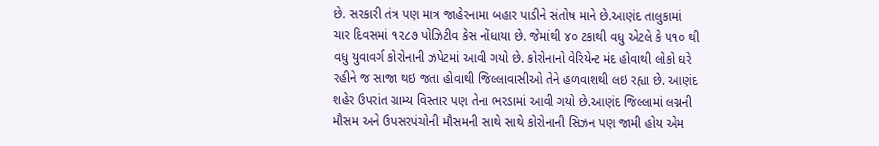છે. સરકારી તંત્ર પણ માત્ર જાહેરનામા બહાર પાડીને સંતોષ માને છે.આણંદ તાલુકામાં ચાર દિવસમાં ૧૨૮૭ પોઝિટીવ કેસ નોંધાયા છે. જેમાંથી ૪૦ ટકાથી વધુ એટલે કે ૫૧૦ થી વધુ યુવાવર્ગ કોરોનાની ઝપેટમાં આવી ગયો છે. કોરોનાનો વેરિયેન્ટ મંદ હોવાથી લોકો ઘરે રહીને જ સાજા થઇ જતા હોવાથી જિલ્લાવાસીઓ તેને હળવાશથી લઇ રહ્યા છે. આણંદ શહેર ઉપરાંત ગ્રામ્ય વિસ્તાર પણ તેના ભરડામાં આવી ગયો છે.આણંદ જિલ્લામાં લગ્નની મૌસમ અને ઉપસરપંચોની મૌસમની સાથે સાથે કોરોનાની સિઝન પણ જામી હોય એમ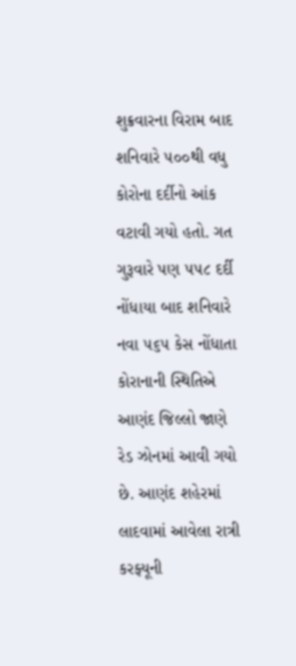શુક્રવારના વિરામ બાદ શનિવારે ૫૦૦થી વધુ કોરોના દર્દીનો આંક વટાવી ગયો હતો. ગત ગુરૂવારે પણ ૫૫૮ દર્દી નોંધાયા બાદ શનિવારે નવા ૫૬૫ કેસ નોંધાતા કોરાનાની સ્થિતિએ આણંદ જિલ્લો જાણે રેડ ઝોનમાં આવી ગયો છે. આણંદ શહેરમાં લાદવામાં આવેલા રાત્રી કરફ્યૂની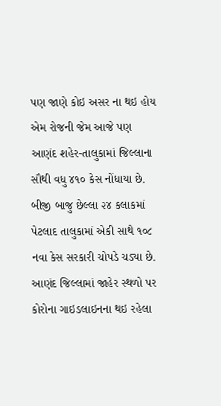પણ જાણે કોઇ અસર ના થઇ હોય એમ રોજની જેમ આજે પણ આણંદ શહેર-તાલુકામાં જિલ્લાના સૌથી વધુ ૪૧૦ કેસ નોંધાયા છે. બીજી બાજુ છેલ્લા ૨૪ કલાકમાં પેટલાદ તાલુકામાં એકી સાથે ૧૦૮ નવા કેસ સરકારી ચોપડે ચડ્યા છે. આણંદ જિલ્લામાં જાહેર સ્થળો પર કોરોના ગાઇડલાઇનના થઇ રહેલા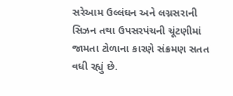સરેઆમ ઉલ્લંઘન અને લગ્નસરાની સિઝન તથા ઉપસરપંચની ચૂંટણીમાં જામતા ટોળાના કારણે સંક્રમણ સતત વધી રહ્યું છે.